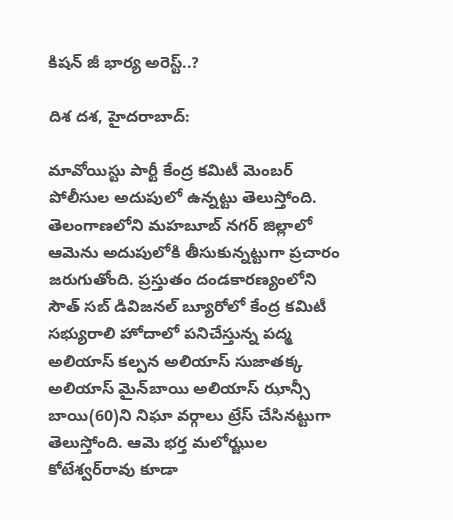కిషన్ జీ భార్య అరెస్ట్..?

దిశ దశ, హైదరాబాద్:

మావోయిస్టు పార్టీ కేంద్ర కమిటీ మెంబర్ పోలీసుల అదుపులో ఉన్నట్టు తెలుస్తోంది. తెలంగాణలోని మహబూబ్ నగర్ జిల్లాలో ఆమెను అదుపులోకి తీసుకున్నట్టుగా ప్రచారం జరుగుతోంది. ప్రస్తుతం దండకారణ్యంలోని సౌత్ సబ్ డివిజనల్ బ్యూరోలో కేంద్ర కమిటీ సభ్యురాలి హోదాలో పనిచేస్తున్న పద్మ అలియాస్ కల్పన అలియాస్ సుజాతక్క అలియాస్ మైన్‌బాయి అలియాస్ ఝాన్సీ బాయి(60)ని నిఘా వర్గాలు ట్రేస్ చేసినట్టుగా తెలుస్తోంది. ఆమె భర్త మలోఝ్జుల కోటేశ్వర్‌రావు కూడా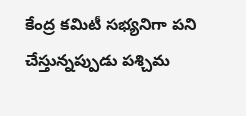కేంద్ర కమిటీ సభ్యనిగా పని చేస్తున్నప్పుడు పశ్చిమ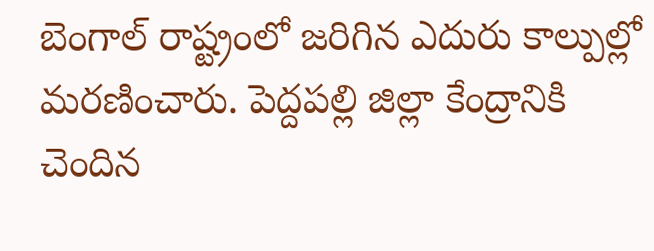బెంగాల్ రాష్ట్రంలో జరిగిన ఎదురు కాల్పుల్లో మరణించారు. పెద్దపల్లి జిల్లా కేంద్రానికి చెందిన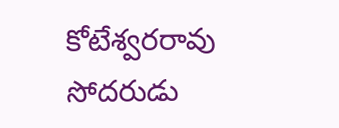కోటేశ్వరరావు సోదరుడు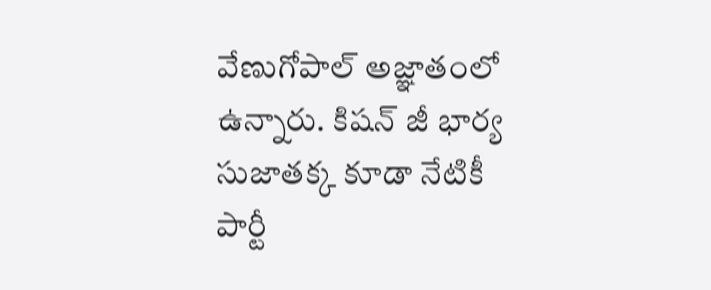వేణుగోపాల్ అజ్ఞాతంలో ఉన్నారు. కిషన్ జీ భార్య సుజాతక్క కూడా నేటికీ పార్టీ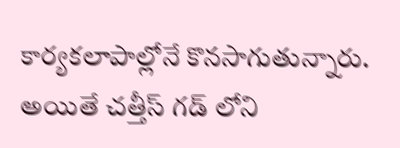కార్యకలాపాల్లోనే కొనసాగుతున్నారు. అయితే చత్తీస్ గడ్ లోని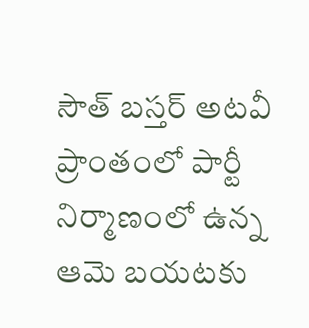సౌత్ బస్తర్ అటవీ ప్రాంతంలో పార్టీ నిర్మాణంలో ఉన్న ఆమె బయటకు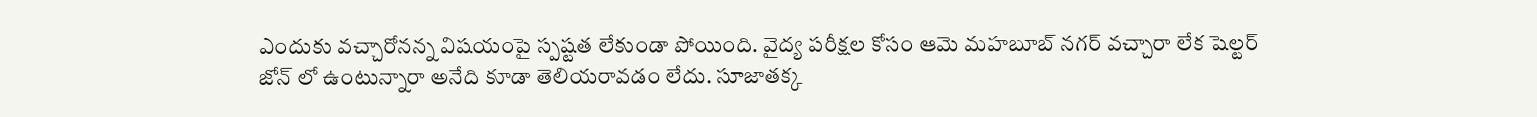ఎందుకు వచ్చారోనన్న విషయంపై స్పష్టత లేకుండా పోయింది. వైద్య పరీక్షల కోసం ఆమె మహబూబ్ నగర్ వచ్చారా లేక షెల్టర్ జోన్ లో ఉంటున్నారా అనేది కూడా తెలియరావడం లేదు. సూజాతక్క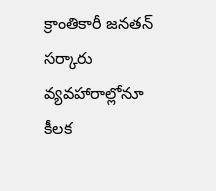క్రాంతికారీ జనతన్ సర్కారు వ్యవహారాల్లోనూ కీలక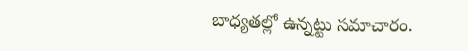బాధ్యతల్లో ఉన్నట్టు సమాచారం.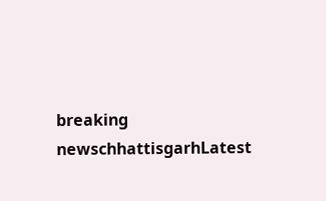breaking newschhattisgarhLatest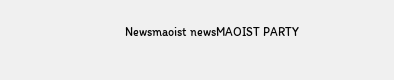Newsmaoist newsMAOIST PARTY